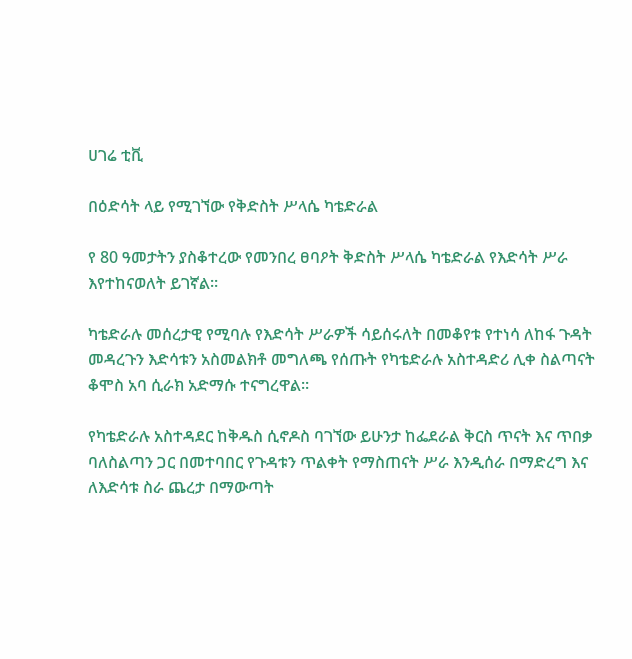ሀገሬ ቲቪ

በዕድሳት ላይ የሚገኘው የቅድስት ሥላሴ ካቴድራል

የ 80 ዓመታትን ያስቆተረው የመንበረ ፀባዖት ቅድስት ሥላሴ ካቴድራል የእድሳት ሥራ እየተከናወለት ይገኛል።

ካቴድራሉ መሰረታዊ የሚባሉ የእድሳት ሥራዎች ሳይሰሩለት በመቆየቱ የተነሳ ለከፋ ጉዳት መዳረጉን እድሳቱን አስመልክቶ መግለጫ የሰጡት የካቴድራሉ አስተዳድሪ ሊቀ ስልጣናት ቆሞስ አባ ሲራክ አድማሱ ተናግረዋል።

የካቴድራሉ አስተዳደር ከቅዱስ ሲኖዶስ ባገኘው ይሁንታ ከፌደራል ቅርስ ጥናት እና ጥበቃ ባለስልጣን ጋር በመተባበር የጉዳቱን ጥልቀት የማስጠናት ሥራ እንዲሰራ በማድረግ እና ለእድሳቱ ስራ ጨረታ በማውጣት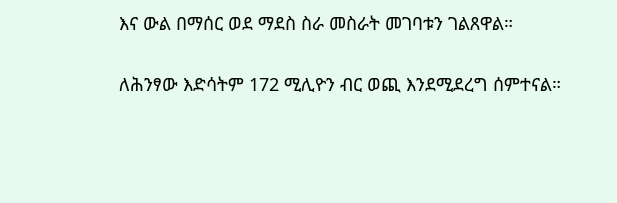እና ውል በማሰር ወደ ማደስ ስራ መስራት መገባቱን ገልጸዋል።

ለሕንፃው እድሳትም 172 ሚሊዮን ብር ወጪ እንደሚደረግ ሰምተናል።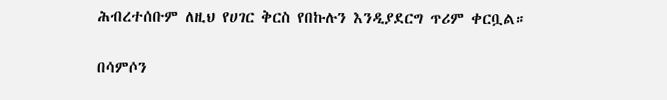ሕብረተሰቡም ለዚህ የሀገር ቅርስ የበኩሉን እንዲያደርግ ጥሪም ቀርቧል።

በሳምሶን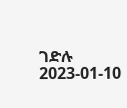ገድሉ
2023-01-10